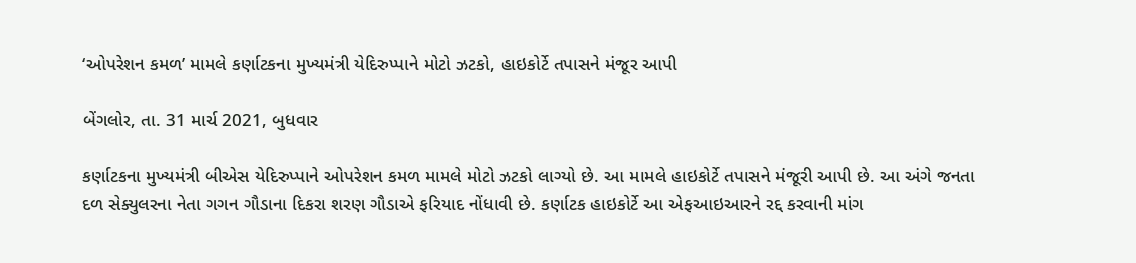‘ઓપરેશન કમળ’ મામલે કર્ણાટકના મુખ્યમંત્રી યેદિરુપ્પાને મોટો ઝટકો, હાઇકોર્ટે તપાસને મંજૂર આપી

બેંગલોર, તા. 31 માર્ચ 2021, બુધવાર

કર્ણાટકના મુખ્યમંત્રી બીએસ યેદિરુપ્પાને ઓપરેશન કમળ મામલે મોટો ઝટકો લાગ્યો છે. આ મામલે હાઇકોર્ટે તપાસને મંજૂરી આપી છે. આ અંગે જનતા દળ સેક્યુલરના નેતા ગગન ગૌડાના દિકરા શરણ ગૌડાએ ફરિયાદ નોંધાવી છે. કર્ણાટક હાઇકોર્ટે આ એફઆઇઆરને રદ્દ કરવાની માંગ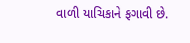વાળી યાચિકાને ફગાવી છે.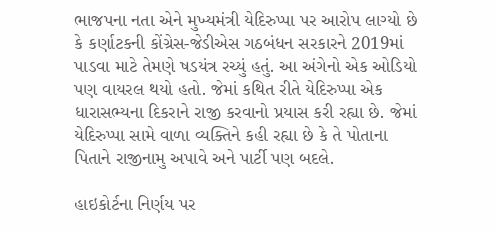ભાજપના નતા એને મુખ્યમંત્રી યેદિરુપ્પા પર આરોપ લાગ્યો છે કે કર્ણાટકની કોંગ્રેસ-જેડીએસ ગઠબંધન સરકારને 2019માં પાડવા માટે તેમણે ષડયંત્ર રચ્યું હતું. આ અંગેનો એક ઓડિયો પણ વાયરલ થયો હતો. જેમાં કથિત રીતે યેદિરુપ્પા એક ધારાસભ્યના દિકરાને રાજી કરવાનો પ્રયાસ કરી રહ્યા છે. જેમાં યેદિરુપ્પા સામે વાળા વ્યક્તિને કહી રહ્યા છે કે તે પોતાના પિતાને રાજીનામુ અપાવે અને પાર્ટી પણ બદલે.

હાઇકોર્ટના નિર્ણય પર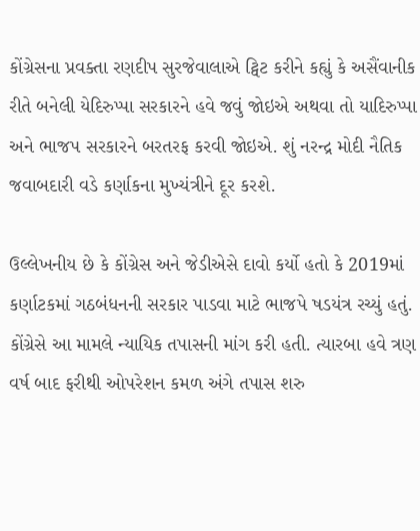કોંગ્રેસના પ્રવક્તા રણદીપ સુરજેવાલાએ ટ્વિટ કરીને કહ્યું કે અસૈંવાનીક રીતે બનેલી યેદિરુપ્પા સરકારને હવે જવું જોઇએ અથવા તો યાદિરુપ્પા અને ભાજપ સરકારને બરતરફ કરવી જોઇએ. શું નરન્દ્ર મોદી નૈતિક જવાબદારી વડે કર્ણાકના મુખ્યંત્રીને દૂર કરશે.

ઉલ્લેખનીય છે કે કોંગ્રેસ અને જેડીએસે દાવો કર્યો હતો કે 2019માં કર્ણાટકમાં ગઠબંધનની સરકાર પાડવા માટે ભાજપે ષડયંત્ર રચ્યું હતું. કોંગ્રેસે આ મામલે ન્યાયિક તપાસની માંગ કરી હતી. ત્યારબા હવે ત્રણ વર્ષ બાદ ફરીથી ઓપરેશન કમળ અંગે તપાસ શરુ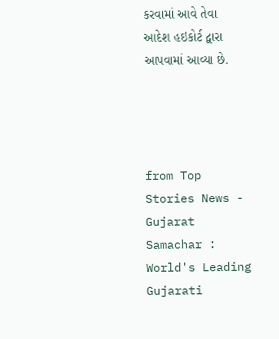કરવામાં આવે તેવા આદેશ હઇકોર્ટ દ્વારા આપવામાં આવ્યા છે.




from Top Stories News - Gujarat Samachar : World's Leading Gujarati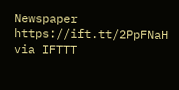Newspaper https://ift.tt/2PpFNaH
via IFTTT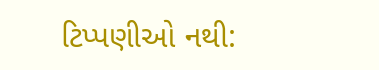ટિપ્પણીઓ નથી: